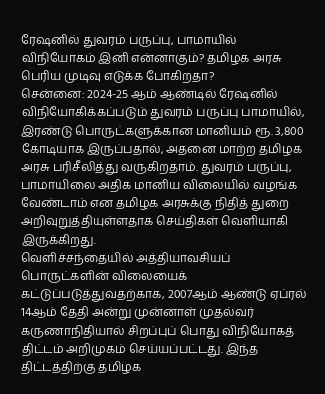ரேஷனில் துவரம் பருப்பு, பாமாயில் விநியோகம் இனி என்னாகும்? தமிழக அரசு பெரிய முடிவு எடுக்க போகிறதா?
சென்னை: 2024-25 ஆம் ஆண்டில் ரேஷனில் விநியோகிக்கப்படும் துவரம் பருப்பு பாமாயில், இரண்டு பொருட்களுக்கான மானியம் ரூ. 3,800 கோடியாக இருப்பதால், அதனை மாற்ற தமிழக அரசு பரிசீலித்து வருகிறதாம். துவரம் பருப்பு, பாமாயிலை அதிக மானிய விலையில் வழங்க வேண்டாம் என தமிழக அரசுக்கு நிதித் துறை அறிவுறுத்தியுள்ளதாக செய்திகள் வெளியாகி இருக்கிறது.
வெளிச்சந்தையில் அத்தியாவசியப் பொருட்களின் விலையைக் கட்டுப்படுத்துவதற்காக, 2007ஆம் ஆண்டு ஏப்ரல் 14ஆம் தேதி அன்று முன்னாள் முதல்வர் கருணாநிதியால் சிறப்புப் பொது விநியோகத் திட்டம் அறிமுகம் செய்யப்பட்டது. இந்த திட்டத்திற்கு தமிழக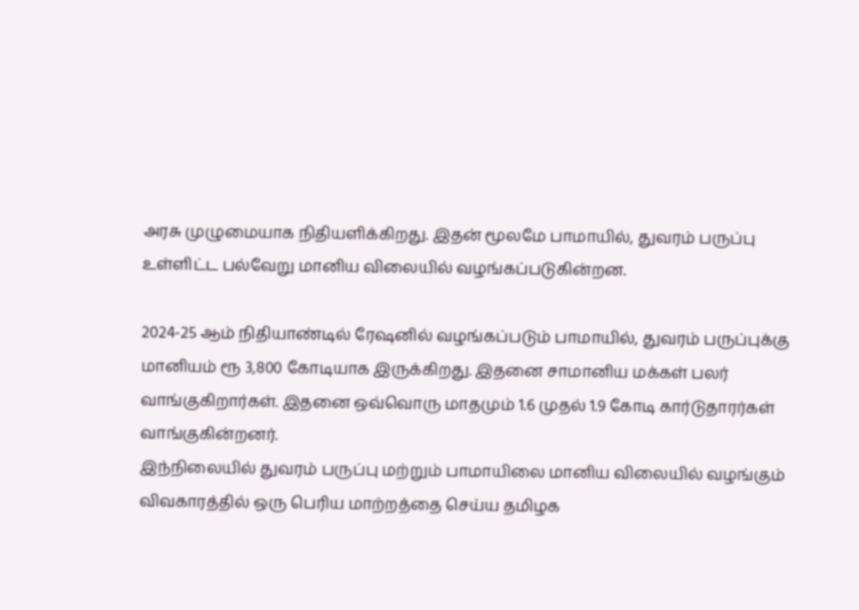அரசு முழுமையாக நிதியளிக்கிறது. இதன் மூலமே பாமாயில், துவரம் பருப்பு உள்ளிட்ட பல்வேறு மானிய விலையில் வழங்கப்படுகின்றன.

2024-25 ஆம் நிதியாண்டில் ரேஷனில் வழங்கப்படும் பாமாயில், துவரம் பருப்புக்கு மானியம் ரூ 3,800 கோடியாக இருக்கிறது. இதனை சாமானிய மக்கள் பலர் வாங்குகிறார்கள். இதனை ஒவ்வொரு மாதமும் 1.6 முதல் 1.9 கோடி கார்டுதாரர்கள் வாங்குகின்றனர்.
இந்நிலையில் துவரம் பருப்பு மற்றும் பாமாயிலை மானிய விலையில் வழங்கும் விவகாரத்தில் ஒரு பெரிய மாற்றத்தை செய்ய தமிழக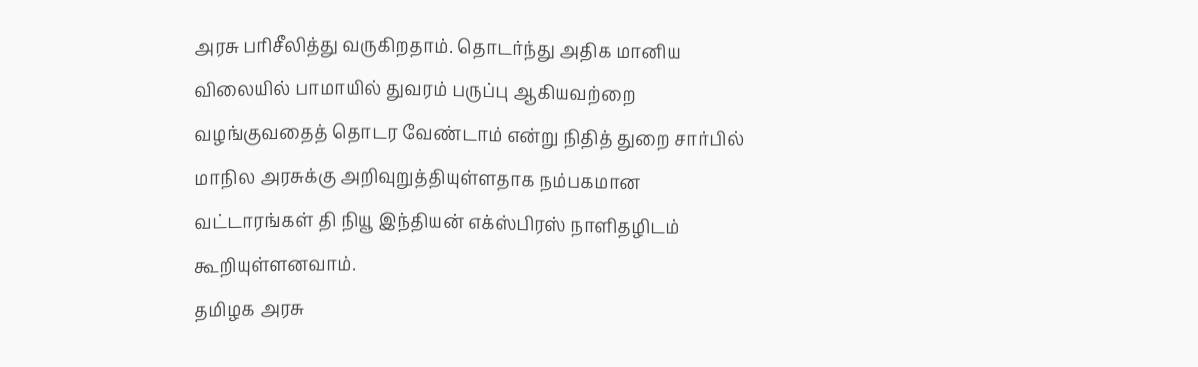அரசு பரிசீலித்து வருகிறதாம். தொடர்ந்து அதிக மானிய விலையில் பாமாயில் துவரம் பருப்பு ஆகியவற்றை வழங்குவதைத் தொடர வேண்டாம் என்று நிதித் துறை சார்பில் மாநில அரசுக்கு அறிவுறுத்தியுள்ளதாக நம்பகமான வட்டாரங்கள் தி நியூ இந்தியன் எக்ஸ்பிரஸ் நாளிதழிடம் கூறியுள்ளனவாம்.
தமிழக அரசு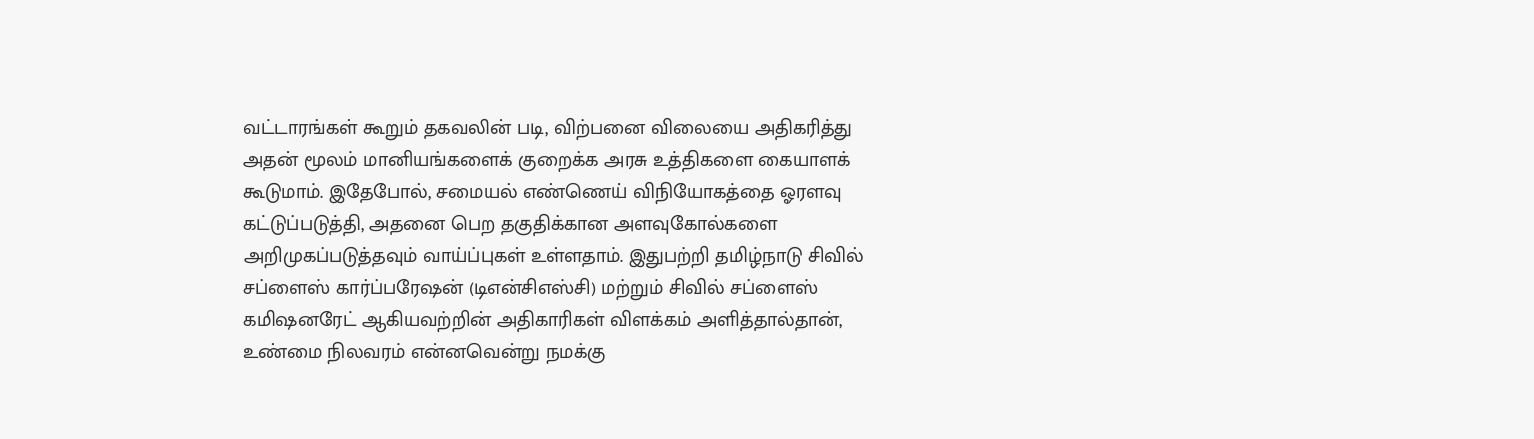வட்டாரங்கள் கூறும் தகவலின் படி, விற்பனை விலையை அதிகரித்து அதன் மூலம் மானியங்களைக் குறைக்க அரசு உத்திகளை கையாளக் கூடுமாம். இதேபோல், சமையல் எண்ணெய் விநியோகத்தை ஓரளவு கட்டுப்படுத்தி, அதனை பெற தகுதிக்கான அளவுகோல்களை அறிமுகப்படுத்தவும் வாய்ப்புகள் உள்ளதாம். இதுபற்றி தமிழ்நாடு சிவில் சப்ளைஸ் கார்ப்பரேஷன் (டிஎன்சிஎஸ்சி) மற்றும் சிவில் சப்ளைஸ் கமிஷனரேட் ஆகியவற்றின் அதிகாரிகள் விளக்கம் அளித்தால்தான், உண்மை நிலவரம் என்னவென்று நமக்கு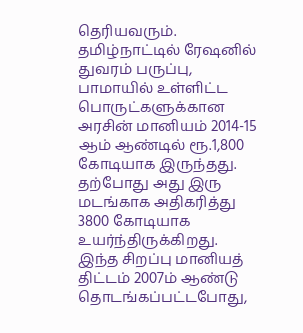தெரியவரும்.
தமிழ்நாட்டில் ரேஷனில் துவரம் பருப்பு, பாமாயில் உள்ளிட்ட பொருட்களுக்கான அரசின் மானியம் 2014-15 ஆம் ஆண்டில் ரூ.1,800 கோடியாக இருந்தது. தற்போது அது இரு மடங்காக அதிகரித்து 3800 கோடியாக உயர்ந்திருக்கிறது. இந்த சிறப்பு மானியத் திட்டம் 2007ம் ஆண்டு தொடங்கப்பட்டபோது,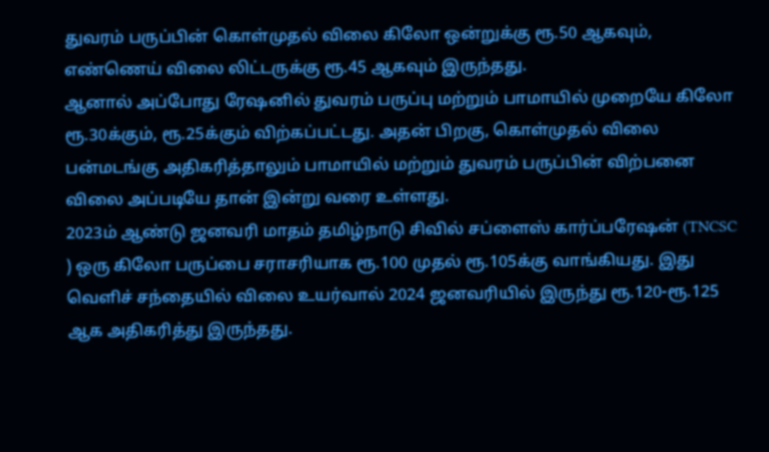துவரம் பருப்பின் கொள்முதல் விலை கிலோ ஒன்றுக்கு ரூ.50 ஆகவும், எண்ணெய் விலை லிட்டருக்கு ரூ.45 ஆகவும் இருந்தது.
ஆனால் அப்போது ரேஷனில் துவரம் பருப்பு மற்றும் பாமாயில் முறையே கிலோ ரூ.30க்கும், ரூ.25க்கும் விற்கப்பட்டது. அதன் பிறகு, கொள்முதல் விலை பன்மடங்கு அதிகரித்தாலும் பாமாயில் மற்றும் துவரம் பருப்பின் விற்பனை விலை அப்படியே தான் இன்று வரை உள்ளது.
2023ம் ஆண்டு ஜனவரி மாதம் தமிழ்நாடு சிவில் சப்ளைஸ் கார்ப்பரேஷன் (TNCSC ) ஒரு கிலோ பருப்பை சராசரியாக ரூ.100 முதல் ரூ.105க்கு வாங்கியது. இது வெளிச் சந்தையில் விலை உயர்வால் 2024 ஜனவரியில் இருந்து ரூ.120-ரூ.125 ஆக அதிகரித்து இருந்தது.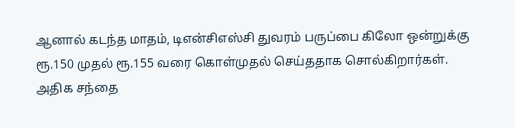ஆனால் கடந்த மாதம், டிஎன்சிஎஸ்சி துவரம் பருப்பை கிலோ ஒன்றுக்கு ரூ.150 முதல் ரூ.155 வரை கொள்முதல் செய்ததாக சொல்கிறார்கள். அதிக சந்தை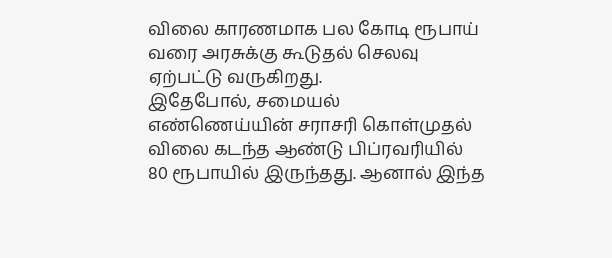விலை காரணமாக பல கோடி ரூபாய் வரை அரசுக்கு கூடுதல் செலவு ஏற்பட்டு வருகிறது.
இதேபோல், சமையல் எண்ணெய்யின் சராசரி கொள்முதல் விலை கடந்த ஆண்டு பிப்ரவரியில் 80 ரூபாயில் இருந்தது. ஆனால் இந்த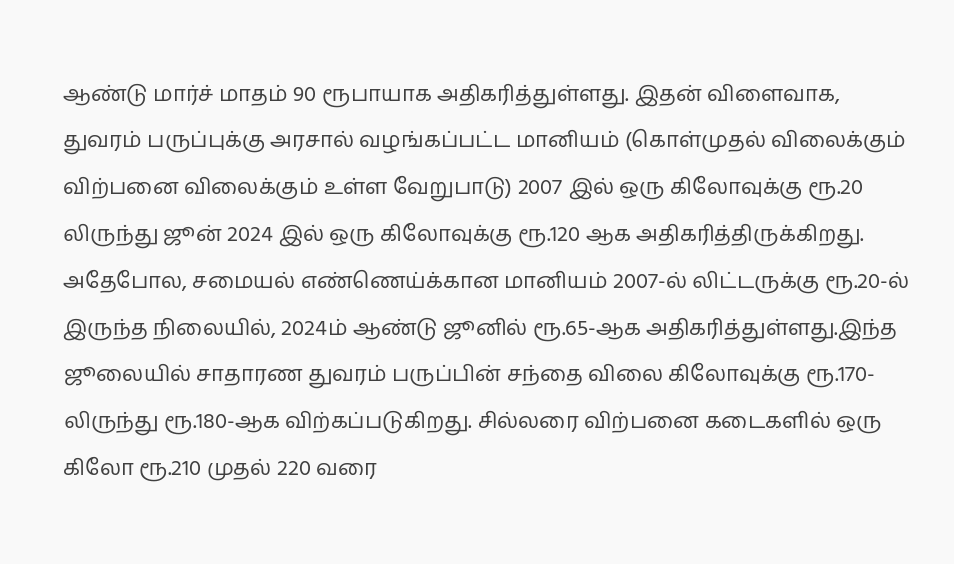ஆண்டு மார்ச் மாதம் 90 ரூபாயாக அதிகரித்துள்ளது. இதன் விளைவாக, துவரம் பருப்புக்கு அரசால் வழங்கப்பட்ட மானியம் (கொள்முதல் விலைக்கும் விற்பனை விலைக்கும் உள்ள வேறுபாடு) 2007 இல் ஒரு கிலோவுக்கு ரூ.20 லிருந்து ஜூன் 2024 இல் ஒரு கிலோவுக்கு ரூ.120 ஆக அதிகரித்திருக்கிறது.
அதேபோல, சமையல் எண்ணெய்க்கான மானியம் 2007-ல் லிட்டருக்கு ரூ.20-ல் இருந்த நிலையில், 2024ம் ஆண்டு ஜூனில் ரூ.65-ஆக அதிகரித்துள்ளது.இந்த ஜூலையில் சாதாரண துவரம் பருப்பின் சந்தை விலை கிலோவுக்கு ரூ.170-லிருந்து ரூ.180-ஆக விற்கப்படுகிறது. சில்லரை விற்பனை கடைகளில் ஒரு கிலோ ரூ.210 முதல் 220 வரை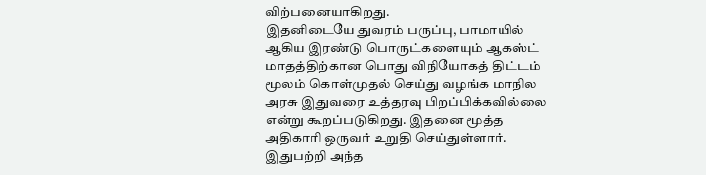விற்பனையாகிறது.
இதனிடையே துவரம் பருப்பு, பாமாயில் ஆகிய இரண்டு பொருட்களையும் ஆகஸ்ட் மாதத்திற்கான பொது விநியோகத் திட்டம் மூலம் கொள்முதல் செய்து வழங்க மாநில அரசு இதுவரை உத்தரவு பிறப்பிக்கவில்லை என்று கூறப்படுகிறது. இதனை மூத்த அதிகாரி ஒருவர் உறுதி செய்துள்ளார். இதுபற்றி அந்த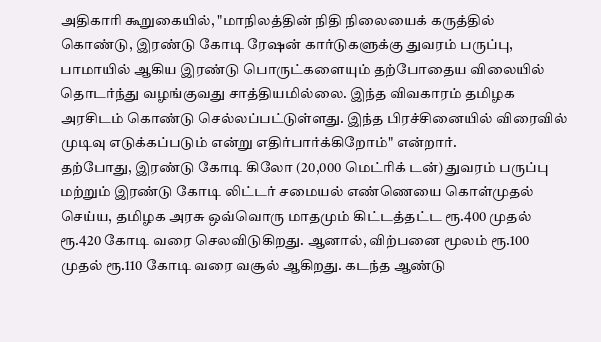அதிகாரி கூறுகையில், "மாநிலத்தின் நிதி நிலையைக் கருத்தில் கொண்டு, இரண்டு கோடி ரேஷன் கார்டுகளுக்கு துவரம் பருப்பு, பாமாயில் ஆகிய இரண்டு பொருட்களையும் தற்போதைய விலையில் தொடர்ந்து வழங்குவது சாத்தியமில்லை. இந்த விவகாரம் தமிழக அரசிடம் கொண்டு செல்லப்பட்டுள்ளது. இந்த பிரச்சினையில் விரைவில் முடிவு எடுக்கப்படும் என்று எதிர்பார்க்கிறோம்" என்றார்.
தற்போது, இரண்டு கோடி கிலோ (20,000 மெட்ரிக் டன்) துவரம் பருப்பு மற்றும் இரண்டு கோடி லிட்டர் சமையல் எண்ணெயை கொள்முதல் செய்ய, தமிழக அரசு ஒவ்வொரு மாதமும் கிட்டத்தட்ட ரூ.400 முதல் ரூ.420 கோடி வரை செலவிடுகிறது. ஆனால், விற்பனை மூலம் ரூ.100 முதல் ரூ.110 கோடி வரை வசூல் ஆகிறது. கடந்த ஆண்டு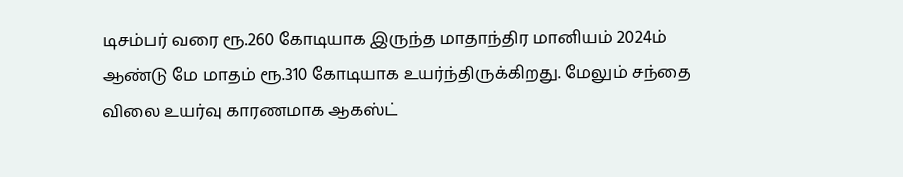டிசம்பர் வரை ரூ.260 கோடியாக இருந்த மாதாந்திர மானியம் 2024ம் ஆண்டு மே மாதம் ரூ.310 கோடியாக உயர்ந்திருக்கிறது. மேலும் சந்தை விலை உயர்வு காரணமாக ஆகஸ்ட்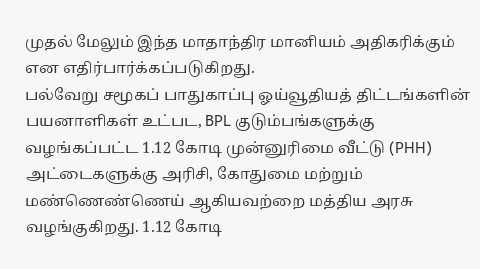முதல் மேலும் இந்த மாதாந்திர மானியம் அதிகரிக்கும் என எதிர்பார்க்கப்படுகிறது.
பல்வேறு சமூகப் பாதுகாப்பு ஓய்வூதியத் திட்டங்களின் பயனாளிகள் உட்பட, BPL குடும்பங்களுக்கு வழங்கப்பட்ட 1.12 கோடி முன்னுரிமை வீட்டு (PHH) அட்டைகளுக்கு அரிசி, கோதுமை மற்றும் மண்ணெண்ணெய் ஆகியவற்றை மத்திய அரசு வழங்குகிறது. 1.12 கோடி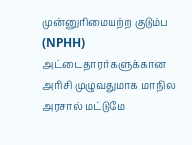முன்னுரிமையற்ற குடும்ப (NPHH) அட்டைதாரர்களுக்கான அரிசி முழுவதுமாக மாநில அரசால் மட்டுமே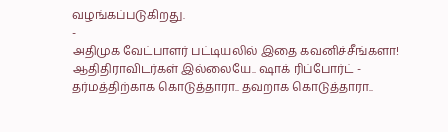வழங்கப்படுகிறது.
-
அதிமுக வேட்பாளர் பட்டியலில் இதை கவனிச்சீங்களா! ஆதிதிராவிடர்கள் இல்லையே.. ஷாக் ரிப்போர்ட் -
தர்மத்திற்காக கொடுத்தாரா.. தவறாக கொடுத்தாரா..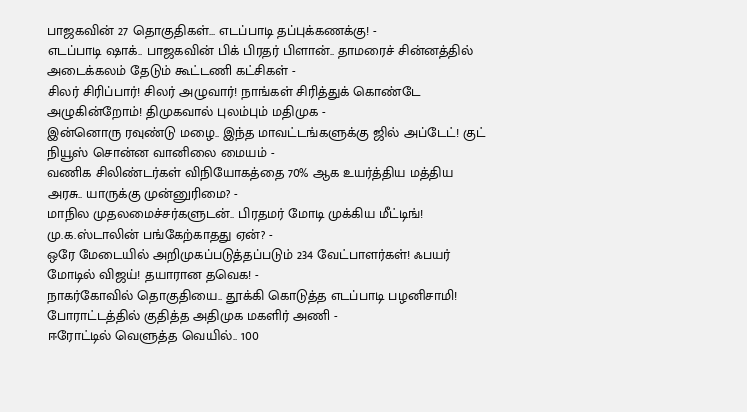பாஜகவின் 27 தொகுதிகள்... எடப்பாடி தப்புக்கணக்கு! -
எடப்பாடி ஷாக்.. பாஜகவின் பிக் பிரதர் பிளான்.. தாமரைச் சின்னத்தில் அடைக்கலம் தேடும் கூட்டணி கட்சிகள் -
சிலர் சிரிப்பார்! சிலர் அழுவார்! நாங்கள் சிரித்துக் கொண்டே அழுகின்றோம்! திமுகவால் புலம்பும் மதிமுக -
இன்னொரு ரவுண்டு மழை.. இந்த மாவட்டங்களுக்கு ஜில் அப்டேட்! குட் நியூஸ் சொன்ன வானிலை மையம் -
வணிக சிலிண்டர்கள் விநியோகத்தை 70% ஆக உயர்த்திய மத்திய அரசு.. யாருக்கு முன்னுரிமை? -
மாநில முதலமைச்சர்களுடன்.. பிரதமர் மோடி முக்கிய மீட்டிங்! மு.க.ஸ்டாலின் பங்கேற்காதது ஏன்? -
ஒரே மேடையில் அறிமுகப்படுத்தப்படும் 234 வேட்பாளர்கள்! ஃபயர் மோடில் விஜய்! தயாரான தவெக! -
நாகர்கோவில் தொகுதியை.. தூக்கி கொடுத்த எடப்பாடி பழனிசாமி! போராட்டத்தில் குதித்த அதிமுக மகளிர் அணி -
ஈரோட்டில் வெளுத்த வெயில்.. 100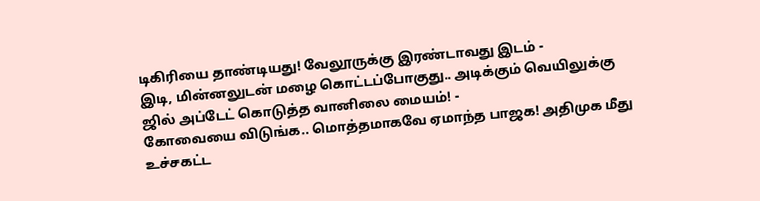டிகிரியை தாண்டியது! வேலூருக்கு இரண்டாவது இடம் -
இடி, மின்னலுடன் மழை கொட்டப்போகுது.. அடிக்கும் வெயிலுக்கு ஜில் அப்டேட் கொடுத்த வானிலை மையம்! -
கோவையை விடுங்க.. மொத்தமாகவே ஏமாந்த பாஜக! அதிமுக மீது உச்சகட்ட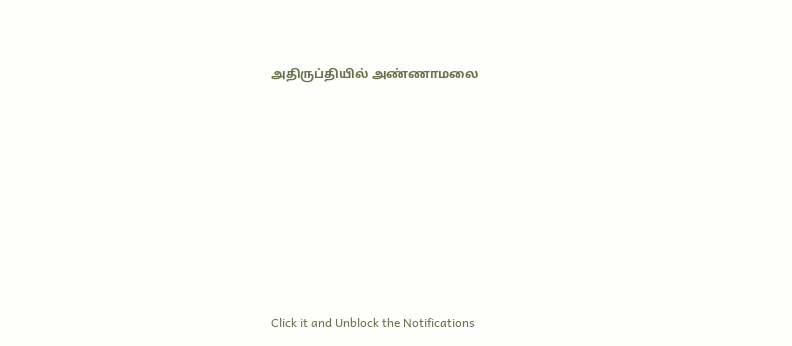அதிருப்தியில் அண்ணாமலை












Click it and Unblock the Notifications